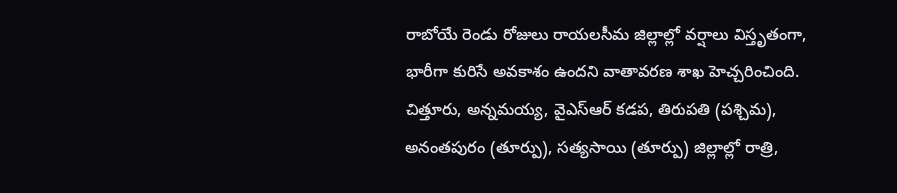రాబోయే రెండు రోజులు రాయలసీమ జిల్లాల్లో వర్షాలు విస్తృతంగా, భారీగా కురిసే అవకాశం ఉందని వాతావరణ శాఖ హెచ్చరించింది. చిత్తూరు, అన్నమయ్య, వైఎస్ఆర్ కడప, తిరుపతి (పశ్చిమ), అనంతపురం (తూర్పు), సత్యసాయి (తూర్పు) జిల్లాల్లో రాత్రి,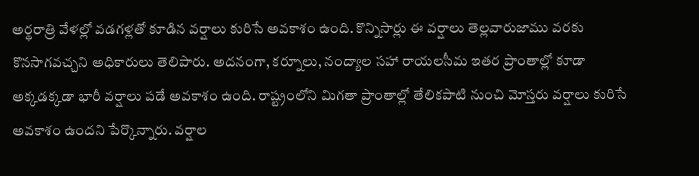అర్థరాత్రి వేళల్లో వడగళ్లతో కూడిన వర్షాలు కురిసే అవకాశం ఉంది. కొన్నిసార్లు ఈ వర్షాలు తెల్లవారుజాము వరకు కొనసాగవచ్చని అధికారులు తెలిపారు. అదనంగా, కర్నూలు, నంద్యాల సహా రాయలసీమ ఇతర ప్రాంతాల్లో కూడా అక్కడక్కడా భారీ వర్షాలు పడే అవకాశం ఉంది. రాష్ట్రంలోని మిగతా ప్రాంతాల్లో తేలికపాటి నుంచి మోస్తరు వర్షాలు కురిసే అవకాశం ఉందని పేర్కొన్నారు. వర్షాల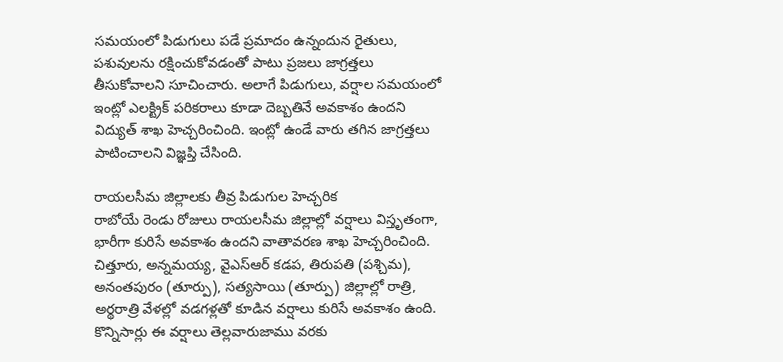సమయంలో పిడుగులు పడే ప్రమాదం ఉన్నందున రైతులు, పశువులను రక్షించుకోవడంతో పాటు ప్రజలు జాగ్రత్తలు తీసుకోవాలని సూచించారు. అలాగే పిడుగులు, వర్షాల సమయంలో ఇంట్లో ఎలక్ట్రిక్ పరికరాలు కూడా దెబ్బతినే అవకాశం ఉందని విద్యుత్ శాఖ హెచ్చరించింది. ఇంట్లో ఉండే వారు తగిన జాగ్రత్తలు పాటించాలని విజ్ఞప్తి చేసింది.

రాయలసీమ జిల్లాలకు తీవ్ర పిడుగుల హెచ్చరిక
రాబోయే రెండు రోజులు రాయలసీమ జిల్లాల్లో వర్షాలు విస్తృతంగా, భారీగా కురిసే అవకాశం ఉందని వాతావరణ శాఖ హెచ్చరించింది. చిత్తూరు, అన్నమయ్య, వైఎస్ఆర్ కడప, తిరుపతి (పశ్చిమ), అనంతపురం (తూర్పు), సత్యసాయి (తూర్పు) జిల్లాల్లో రాత్రి, అర్థరాత్రి వేళల్లో వడగళ్లతో కూడిన వర్షాలు కురిసే అవకాశం ఉంది. కొన్నిసార్లు ఈ వర్షాలు తెల్లవారుజాము వరకు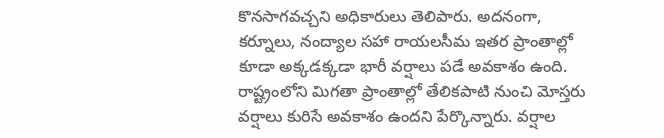కొనసాగవచ్చని అధికారులు తెలిపారు. అదనంగా, కర్నూలు, నంద్యాల సహా రాయలసీమ ఇతర ప్రాంతాల్లో కూడా అక్కడక్కడా భారీ వర్షాలు పడే అవకాశం ఉంది. రాష్ట్రంలోని మిగతా ప్రాంతాల్లో తేలికపాటి నుంచి మోస్తరు వర్షాలు కురిసే అవకాశం ఉందని పేర్కొన్నారు. వర్షాల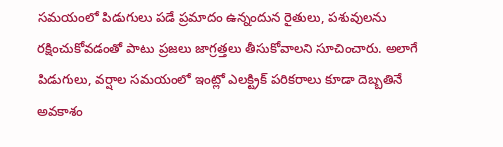సమయంలో పిడుగులు పడే ప్రమాదం ఉన్నందున రైతులు, పశువులను రక్షించుకోవడంతో పాటు ప్రజలు జాగ్రత్తలు తీసుకోవాలని సూచించారు. అలాగే పిడుగులు, వర్షాల సమయంలో ఇంట్లో ఎలక్ట్రిక్ పరికరాలు కూడా దెబ్బతినే అవకాశం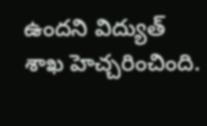ఉందని విద్యుత్ శాఖ హెచ్చరించింది.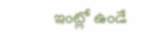ఇంట్లో ఉండే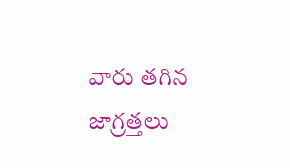వారు తగిన జాగ్రత్తలు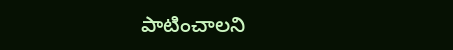పాటించాలని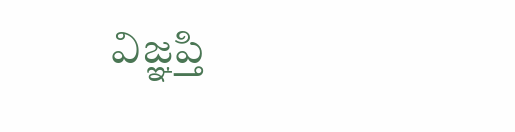విజ్ఞప్తి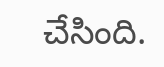చేసింది.